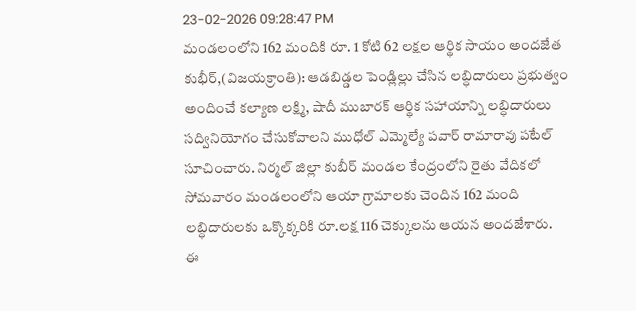23-02-2026 09:28:47 PM
మండలంలోని 162 మందికి రూ. 1 కోటి 62 లక్షల ఆర్థిక సాయం అందజేత
కుభీర్,(విజయక్రాంతి): ఆడబిడ్డల పెండ్లిల్లు చేసిన లబ్ధిదారులు ప్రభుత్వం అందించే కల్యాణ లక్ష్మి, షాదీ ముబారక్ ఆర్థిక సహాయాన్ని లబ్ధిదారులు సద్వినియోగం చేసుకోవాలని ముధోల్ ఎమ్మెల్యే పవార్ రామారావు పటేల్ సూచించారు. నిర్మల్ జిల్లా కుబీర్ మండల కేంద్రంలోని రైతు వేదికలో సోమవారం మండలంలోని ఆయా గ్రామాలకు చెందిన 162 మంది లబ్ధిదారులకు ఒక్కొక్కరికి రూ.లక్ష 116 చెక్కులను ఆయన అందజేశారు.
ఈ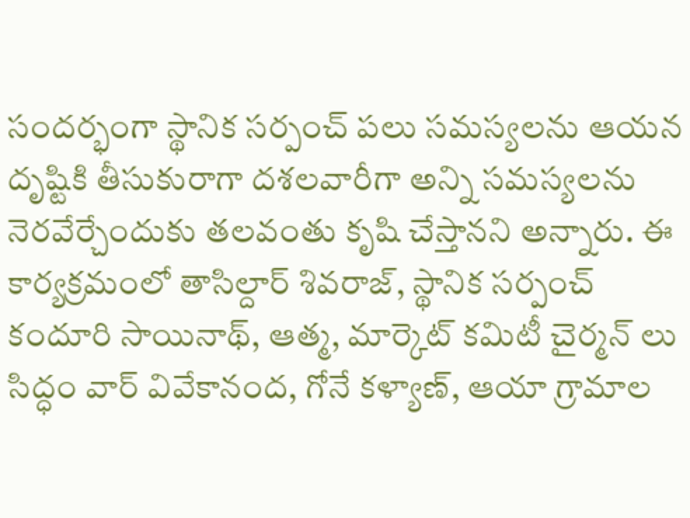సందర్భంగా స్థానిక సర్పంచ్ పలు సమస్యలను ఆయన దృష్టికి తీసుకురాగా దశలవారీగా అన్ని సమస్యలను నెరవేర్చేందుకు తలవంతు కృషి చేస్తానని అన్నారు. ఈ కార్యక్రమంలో తాసిల్దార్ శివరాజ్, స్థానిక సర్పంచ్ కందూరి సాయినాథ్, ఆత్మ, మార్కెట్ కమిటీ చైర్మన్ లు సిద్ధం వార్ వివేకానంద, గోనే కళ్యాణ్, ఆయా గ్రామాల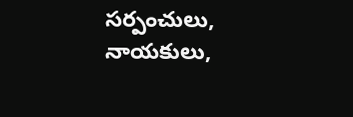సర్పంచులు, నాయకులు,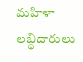మహిళా లబ్ధిదారులు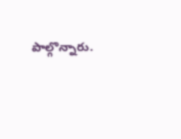పాల్గొన్నారు.